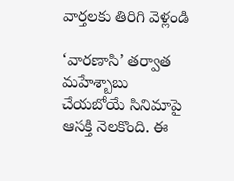వార్తలకు తిరిగి వెళ్లండి

‘వారణాసి’ తర్వాత మహేశ్బాబు చేయబోయే సినిమాపై ఆసక్తి నెలకొంది. ఈ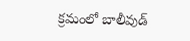క్రమంలో బాలీవుడ్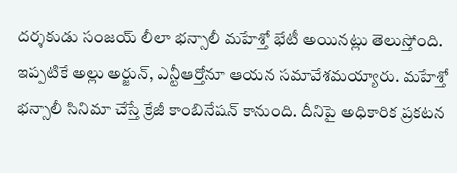దర్శకుడు సంజయ్ లీలా భన్సాలీ మహేశ్తో భేటీ అయినట్లు తెలుస్తోంది.
ఇప్పటికే అల్లు అర్జున్, ఎన్టీఆర్తోనూ ఆయన సమావేశమయ్యారు. మహేశ్తో భన్సాలీ సినిమా చేస్తే క్రేజీ కాంబినేషన్ కానుంది. దీనిపై అధికారిక ప్రకటన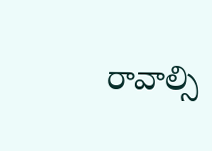రావాల్సి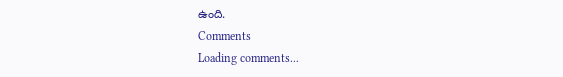ఉంది.
Comments
Loading comments...